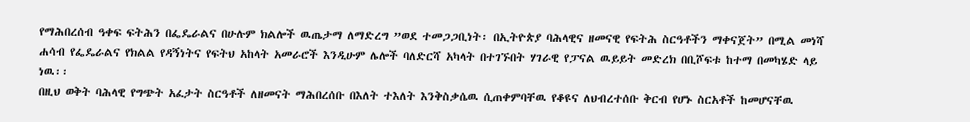የማሕበረሰብ ዓቀፍ ፍትሕን በፌዴራልና በሁሉም ክልሎች ዉጤታማ ለማድረግ ”ወደ ተመጋጋቢነት፡ በኢትዮጵያ ባሕላዊና ዘመናዊ የፍትሕ ስርዓቶችን ማቀናጀት” በሚል መነሻ ሐሳብ የፌዴራልና የክልል የዳኝነትና የፍትህ አከላት አመራሮች እንዲሁም ሌሎች ባለድርሻ አካላት በተገኙበት ሃገራዊ የፓናል ዉይይት መድረክ በቢሾፍቱ ከተማ በመካሄድ ላይ ነዉ፡፡
በዚህ ወቅት ባሕላዊ የግጭት አፈታት ስርዓቶች ለዘመናት ማሕበረሰቡ በእለት ተእለት እንቅስቃሴዉ ሲጠቀምባቸዉ የቆዩና ለህብረተሰቡ ቅርብ የሆኑ ስርአቶች ከመሆናቸዉ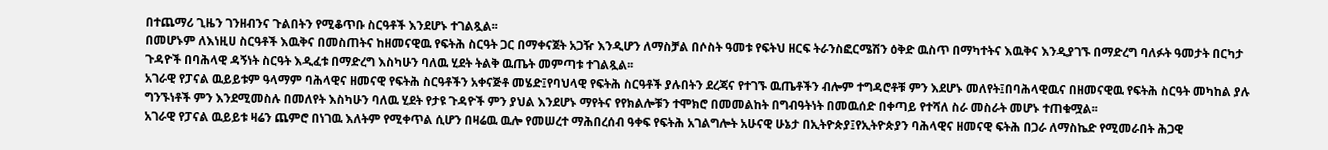በተጨማሪ ጊዜን ገንዘብንና ጉልበትን የሚቆጥቡ ስርዓቶች እንደሆኑ ተገልጿል፡፡
በመሆኑም ለእነዚሀ ስርዓቶች እዉቅና በመስጠትና ከዘመናዊዉ የፍትሕ ስርዓት ጋር በማቀናጀት አጋዥ እንዲሆን ለማስቻል በሶስት ዓመቱ የፍትህ ዘርፍ ትራንስፎርሜሽን ዕቅድ ዉስጥ በማካተትና እዉቅና እንዲያገኙ በማድረግ ባለፉት ዓመታት በርካታ ጉዳዮች በባሕላዊ ዳኝነት ስርዓት እዲፈቱ በማድረግ እስካሁን ባለዉ ሂደት ትልቅ ዉጤት መምጣቱ ተገልጿል፡፡
አገራዊ የፓናል ዉይይቱም ዓላማም ባሕላዊና ዘመናዊ የፍትሕ ስርዓቶችን አቀናጅቶ መሄድ፤የባህላዊ የፍትሕ ስርዓቶች ያሉበትን ደረጃና የተገኙ ዉጤቶችን ብሎም ተግዳሮቶቹ ምን እደሆኑ መለየት፤በባሕላዊዉና በዘመናዊዉ የፍትሕ ስርዓት መካከል ያሉ ግንኙነቶች ምን እንደሚመስሉ በመለየት እስካሁን ባለዉ ሂደት የታዩ ጉዳዮች ምን ያህል እንደሆኑ ማየትና የየክልሎቹን ተሞክሮ በመመልከት በግብዓትነት በመዉሰድ በቀጣይ የተሻለ ስራ መስራት መሆኑ ተጠቁሟል፡፡
አገራዊ የፓናል ዉይይቱ ዛሬን ጨምሮ በነገዉ እለትም የሚቀጥል ሲሆን በዛሬዉ ዉሎ የመሠረተ ማሕበረሰብ ዓቀፍ የፍትሕ አገልግሎት አሁናዊ ሁኔታ በኢትዮጵያ፤የኢትዮጵያን ባሕላዊና ዘመናዊ ፍትሕ በጋራ ለማስኬድ የሚመራበት ሕጋዊ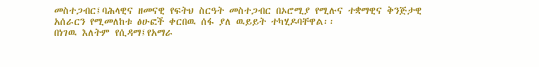መስተጋብር፤ባሕላዊና ዘመናዊ የፍትህ ስርዓት መስተጋብር በኦሮሚያ የሚሉና ተቋማዊና ቅንጅታዊ አሰራርን የሚመለከቱ ፅሁፎች ቀርበዉ ሰፋ ያለ ዉይይት ተካሂዶባቸዋል፡፡
በነገዉ እለትም የሲዳማ፤የአማራ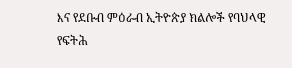እና የደቡብ ምዕራብ ኢትዮጵያ ክልሎች የባህላዊ የፍትሕ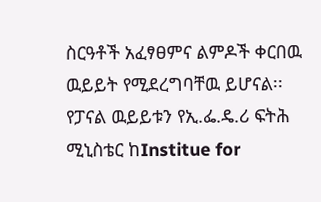ስርዓቶች አፈፃፀምና ልምዶች ቀርበዉ ዉይይት የሚደረግባቸዉ ይሆናል፡፡
የፓናል ዉይይቱን የኢ.ፌ.ዴ.ሪ ፍትሕ ሚኒስቴር ከInstitue for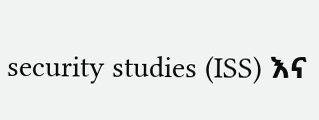security studies (ISS) እና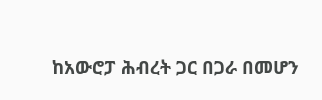ከአውሮፓ ሕብረት ጋር በጋራ በመሆን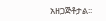አዘጋጅቶታል፡፡